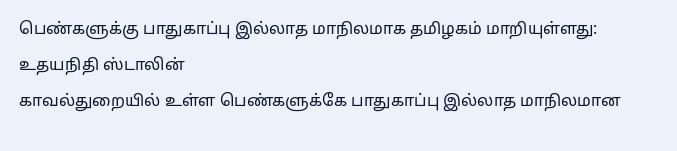பெண்களுக்கு பாதுகாப்பு இல்லாத மாநிலமாக தமிழகம் மாறியுள்ளது: உதயநிதி ஸ்டாலின்
காவல்துறையில் உள்ள பெண்களுக்கே பாதுகாப்பு இல்லாத மாநிலமான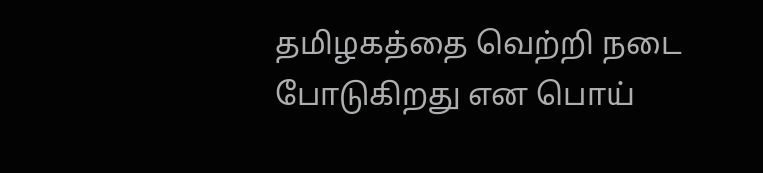தமிழகத்தை வெற்றி நடை போடுகிறது என பொய்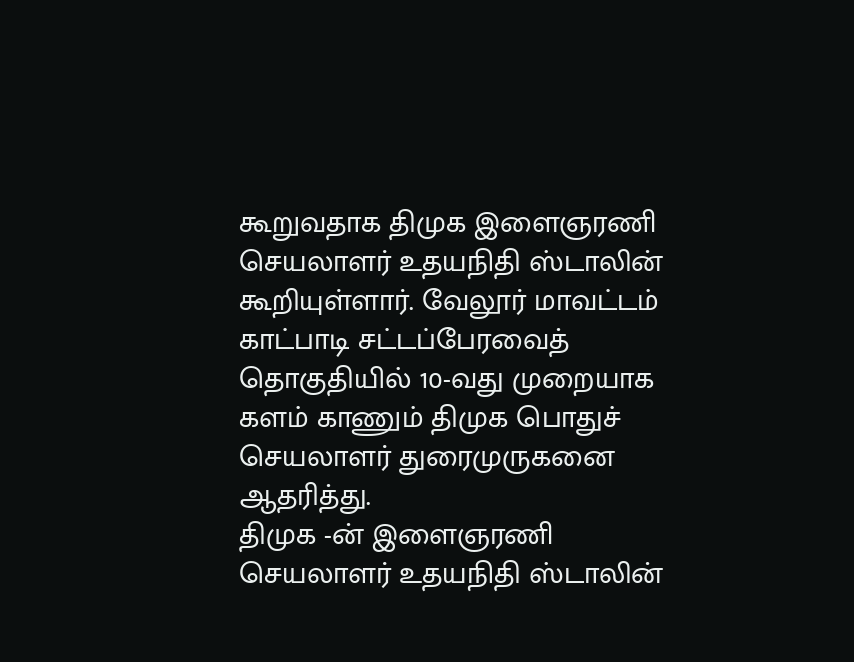கூறுவதாக திமுக இளைஞரணி செயலாளர் உதயநிதி ஸ்டாலின் கூறியுள்ளார். வேலூர் மாவட்டம் காட்பாடி சட்டப்பேரவைத் தொகுதியில் 10-வது முறையாக களம் காணும் திமுக பொதுச் செயலாளர் துரைமுருகனை ஆதரித்து.
திமுக -ன் இளைஞரணி செயலாளர் உதயநிதி ஸ்டாலின்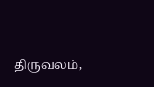திருவலம்,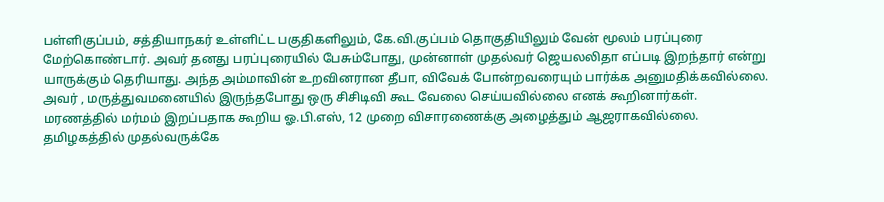பள்ளிகுப்பம், சத்தியாநகர் உள்ளிட்ட பகுதிகளிலும், கே.வி.குப்பம் தொகுதியிலும் வேன் மூலம் பரப்புரை மேற்கொண்டார். அவர் தனது பரப்புரையில் பேசும்போது, முன்னாள் முதல்வர் ஜெயலலிதா எப்படி இறந்தார் என்று யாருக்கும் தெரியாது. அந்த அம்மாவின் உறவினரான தீபா, விவேக் போன்றவரையும் பார்க்க அனுமதிக்கவில்லை. அவர் , மருத்துவமனையில் இருந்தபோது ஒரு சிசிடிவி கூட வேலை செய்யவில்லை எனக் கூறினார்கள்.
மரணத்தில் மர்மம் இறப்பதாக கூறிய ஓ.பி.எஸ், 12 முறை விசாரணைக்கு அழைத்தும் ஆஜராகவில்லை. தமிழகத்தில் முதல்வருக்கே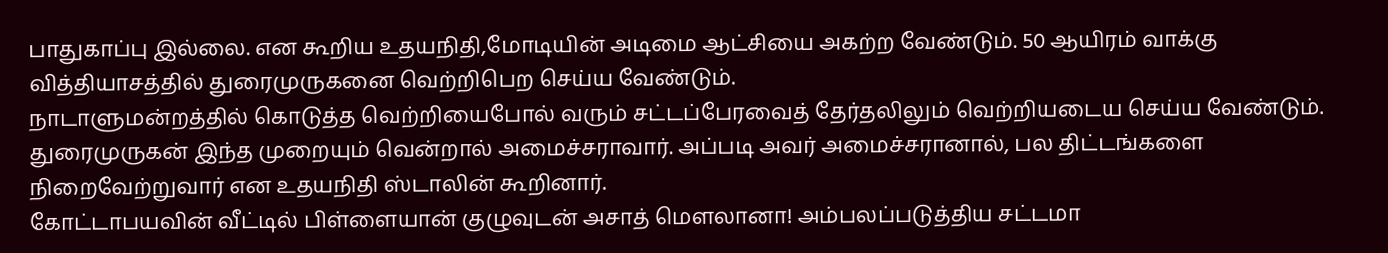பாதுகாப்பு இல்லை. என கூறிய உதயநிதி,மோடியின் அடிமை ஆட்சியை அகற்ற வேண்டும். 50 ஆயிரம் வாக்கு வித்தியாசத்தில் துரைமுருகனை வெற்றிபெற செய்ய வேண்டும்.
நாடாளுமன்றத்தில் கொடுத்த வெற்றியைபோல் வரும் சட்டப்பேரவைத் தேர்தலிலும் வெற்றியடைய செய்ய வேண்டும். துரைமுருகன் இந்த முறையும் வென்றால் அமைச்சராவார். அப்படி அவர் அமைச்சரானால், பல திட்டங்களை நிறைவேற்றுவார் என உதயநிதி ஸ்டாலின் கூறினார்.
கோட்டாபயவின் வீட்டில் பிள்ளையான் குழுவுடன் அசாத் மௌலானா! அம்பலப்படுத்திய சட்டமா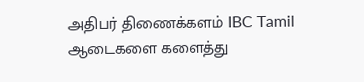அதிபர் திணைக்களம் IBC Tamil
ஆடைகளை களைத்து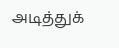அடித்துக்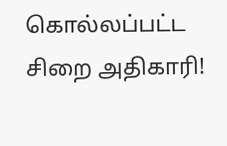கொல்லப்பட்ட சிறை அதிகாரி!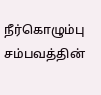நீர்கொழும்பு சம்பவத்தின்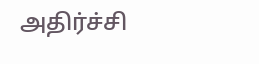அதிர்ச்சி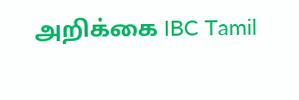அறிக்கை IBC Tamil